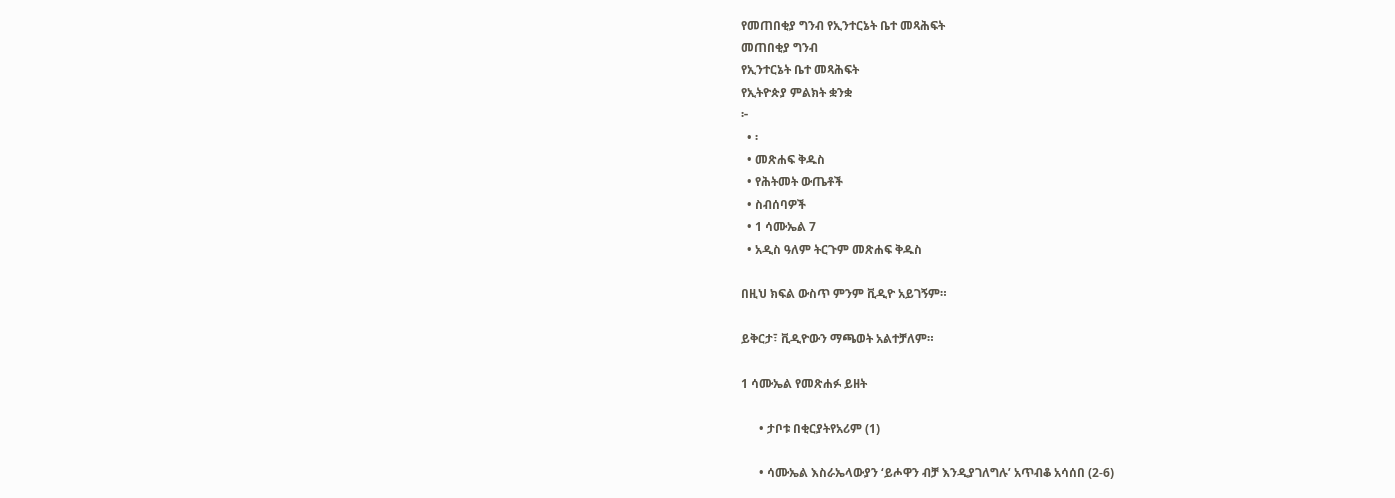የመጠበቂያ ግንብ የኢንተርኔት ቤተ መጻሕፍት
መጠበቂያ ግንብ
የኢንተርኔት ቤተ መጻሕፍት
የኢትዮጵያ ምልክት ቋንቋ
፦
  • ፡
  • መጽሐፍ ቅዱስ
  • የሕትመት ውጤቶች
  • ስብሰባዎች
  • 1 ሳሙኤል 7
  • አዲስ ዓለም ትርጉም መጽሐፍ ቅዱስ

በዚህ ክፍል ውስጥ ምንም ቪዲዮ አይገኝም።

ይቅርታ፣ ቪዲዮውን ማጫወት አልተቻለም።

1 ሳሙኤል የመጽሐፉ ይዘት

      • ታቦቱ በቂርያትየአሪም (1)

      • ሳሙኤል እስራኤላውያን ‘ይሖዋን ብቻ እንዲያገለግሉ’ አጥብቆ አሳሰበ (2-6)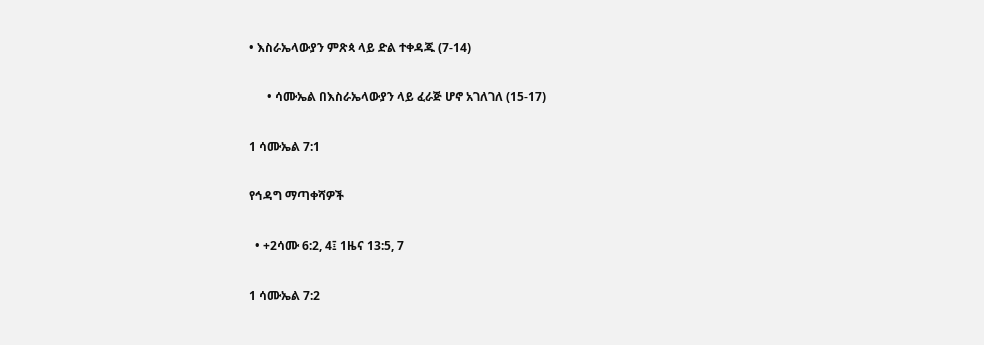• እስራኤላውያን ምጽጳ ላይ ድል ተቀዳጁ (7-14)

      • ሳሙኤል በእስራኤላውያን ላይ ፈራጅ ሆኖ አገለገለ (15-17)

1 ሳሙኤል 7:1

የኅዳግ ማጣቀሻዎች

  • +2ሳሙ 6:2, 4፤ 1ዜና 13:5, 7

1 ሳሙኤል 7:2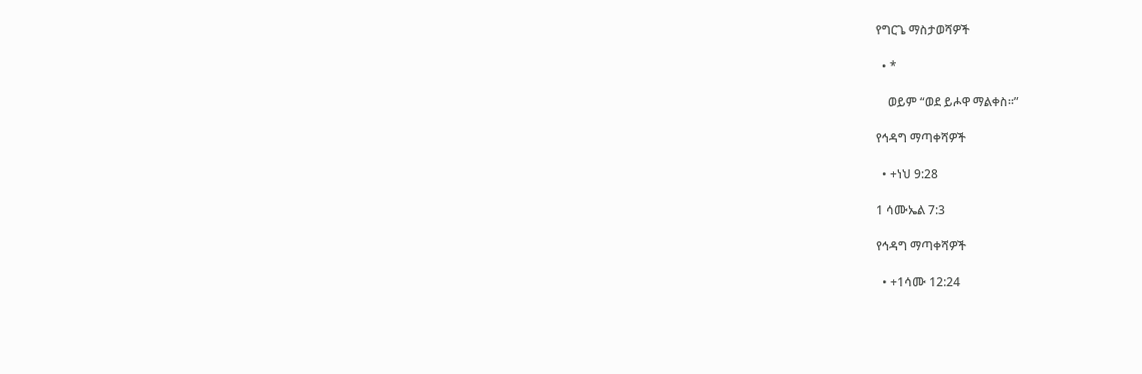የግርጌ ማስታወሻዎች

  • *

    ወይም “ወደ ይሖዋ ማልቀስ።”

የኅዳግ ማጣቀሻዎች

  • +ነህ 9:28

1 ሳሙኤል 7:3

የኅዳግ ማጣቀሻዎች

  • +1ሳሙ 12:24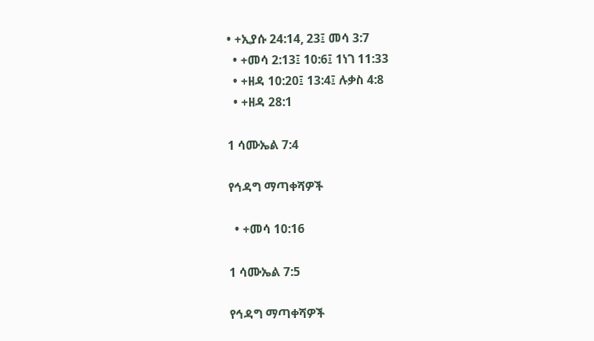• +ኢያሱ 24:14, 23፤ መሳ 3:7
  • +መሳ 2:13፤ 10:6፤ 1ነገ 11:33
  • +ዘዳ 10:20፤ 13:4፤ ሉቃስ 4:8
  • +ዘዳ 28:1

1 ሳሙኤል 7:4

የኅዳግ ማጣቀሻዎች

  • +መሳ 10:16

1 ሳሙኤል 7:5

የኅዳግ ማጣቀሻዎች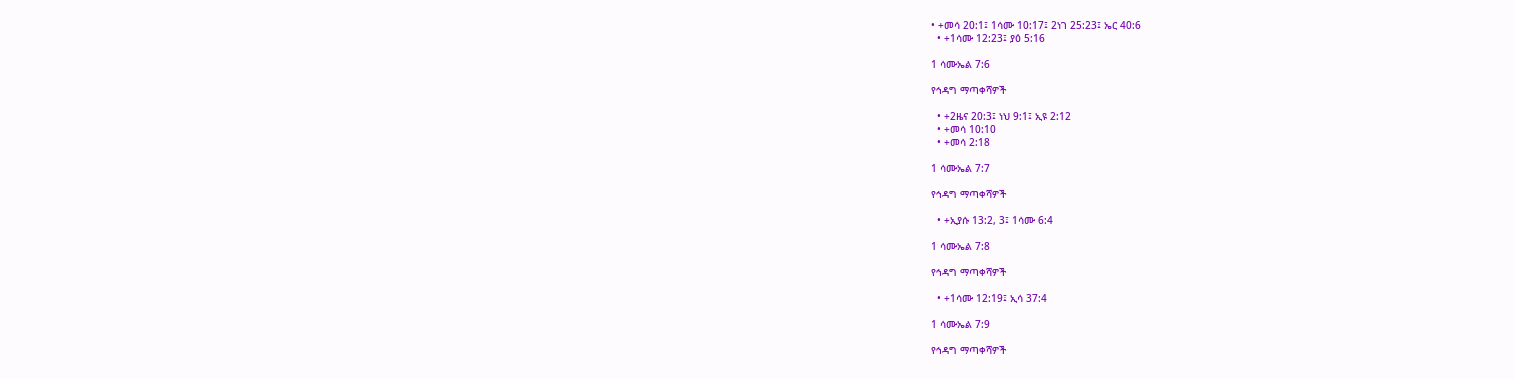• +መሳ 20:1፤ 1ሳሙ 10:17፤ 2ነገ 25:23፤ ኤር 40:6
  • +1ሳሙ 12:23፤ ያዕ 5:16

1 ሳሙኤል 7:6

የኅዳግ ማጣቀሻዎች

  • +2ዜና 20:3፤ ነህ 9:1፤ ኢዩ 2:12
  • +መሳ 10:10
  • +መሳ 2:18

1 ሳሙኤል 7:7

የኅዳግ ማጣቀሻዎች

  • +ኢያሱ 13:2, 3፤ 1ሳሙ 6:4

1 ሳሙኤል 7:8

የኅዳግ ማጣቀሻዎች

  • +1ሳሙ 12:19፤ ኢሳ 37:4

1 ሳሙኤል 7:9

የኅዳግ ማጣቀሻዎች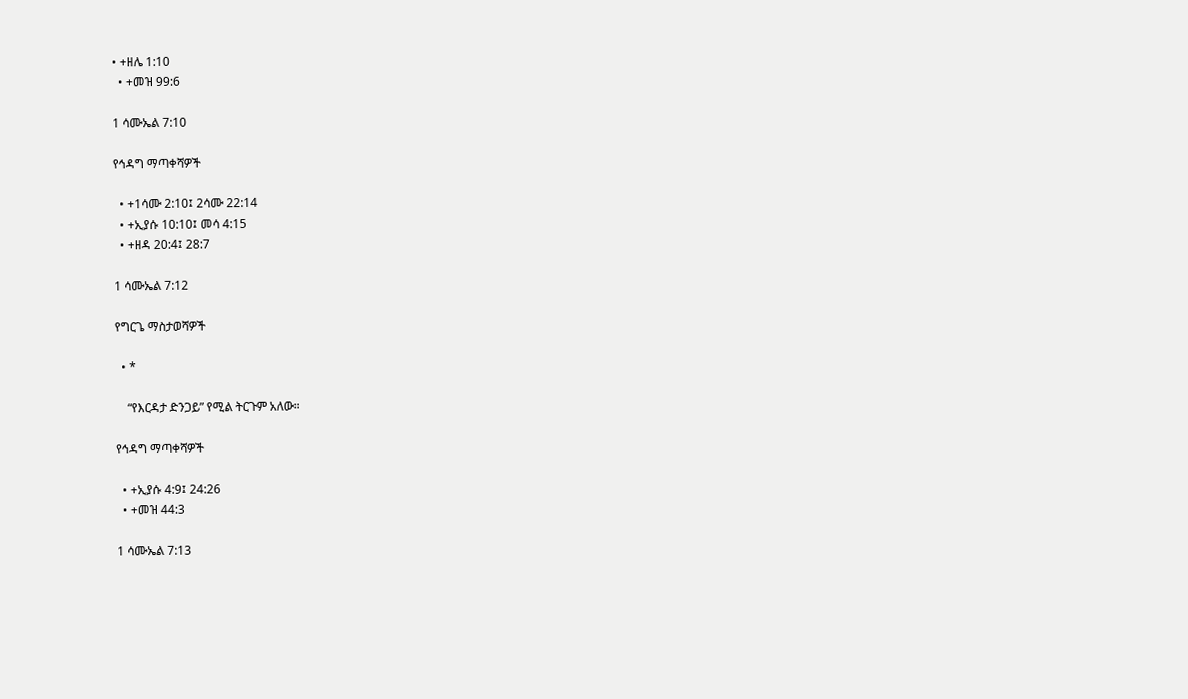• +ዘሌ 1:10
  • +መዝ 99:6

1 ሳሙኤል 7:10

የኅዳግ ማጣቀሻዎች

  • +1ሳሙ 2:10፤ 2ሳሙ 22:14
  • +ኢያሱ 10:10፤ መሳ 4:15
  • +ዘዳ 20:4፤ 28:7

1 ሳሙኤል 7:12

የግርጌ ማስታወሻዎች

  • *

    “የእርዳታ ድንጋይ” የሚል ትርጉም አለው።

የኅዳግ ማጣቀሻዎች

  • +ኢያሱ 4:9፤ 24:26
  • +መዝ 44:3

1 ሳሙኤል 7:13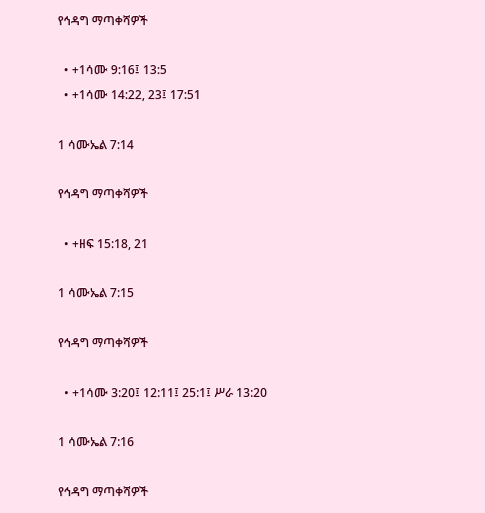የኅዳግ ማጣቀሻዎች

  • +1ሳሙ 9:16፤ 13:5
  • +1ሳሙ 14:22, 23፤ 17:51

1 ሳሙኤል 7:14

የኅዳግ ማጣቀሻዎች

  • +ዘፍ 15:18, 21

1 ሳሙኤል 7:15

የኅዳግ ማጣቀሻዎች

  • +1ሳሙ 3:20፤ 12:11፤ 25:1፤ ሥራ 13:20

1 ሳሙኤል 7:16

የኅዳግ ማጣቀሻዎች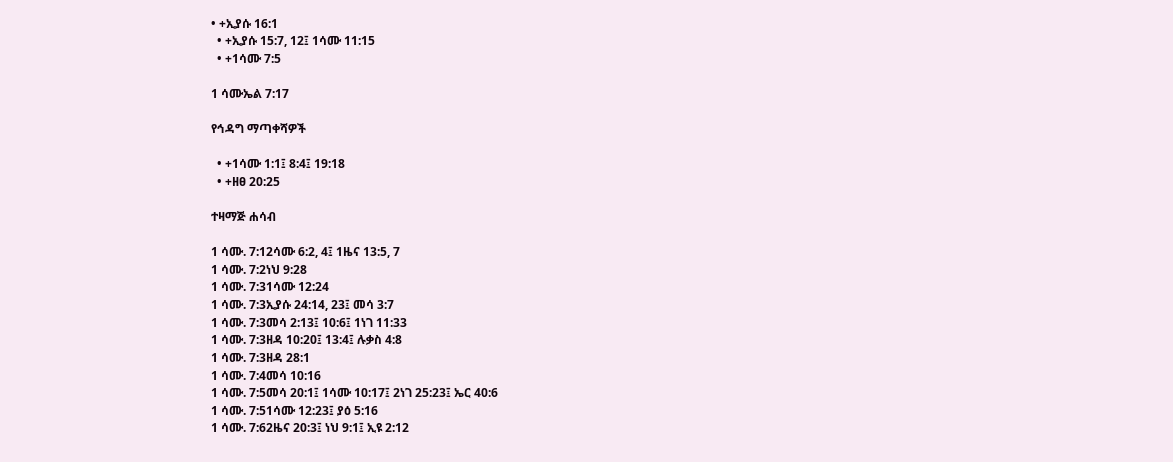• +ኢያሱ 16:1
  • +ኢያሱ 15:7, 12፤ 1ሳሙ 11:15
  • +1ሳሙ 7:5

1 ሳሙኤል 7:17

የኅዳግ ማጣቀሻዎች

  • +1ሳሙ 1:1፤ 8:4፤ 19:18
  • +ዘፀ 20:25

ተዛማጅ ሐሳብ

1 ሳሙ. 7:12ሳሙ 6:2, 4፤ 1ዜና 13:5, 7
1 ሳሙ. 7:2ነህ 9:28
1 ሳሙ. 7:31ሳሙ 12:24
1 ሳሙ. 7:3ኢያሱ 24:14, 23፤ መሳ 3:7
1 ሳሙ. 7:3መሳ 2:13፤ 10:6፤ 1ነገ 11:33
1 ሳሙ. 7:3ዘዳ 10:20፤ 13:4፤ ሉቃስ 4:8
1 ሳሙ. 7:3ዘዳ 28:1
1 ሳሙ. 7:4መሳ 10:16
1 ሳሙ. 7:5መሳ 20:1፤ 1ሳሙ 10:17፤ 2ነገ 25:23፤ ኤር 40:6
1 ሳሙ. 7:51ሳሙ 12:23፤ ያዕ 5:16
1 ሳሙ. 7:62ዜና 20:3፤ ነህ 9:1፤ ኢዩ 2:12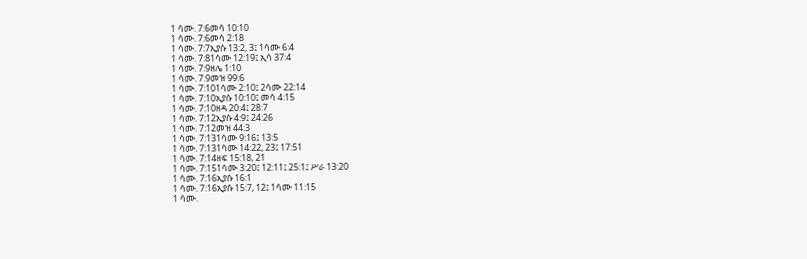1 ሳሙ. 7:6መሳ 10:10
1 ሳሙ. 7:6መሳ 2:18
1 ሳሙ. 7:7ኢያሱ 13:2, 3፤ 1ሳሙ 6:4
1 ሳሙ. 7:81ሳሙ 12:19፤ ኢሳ 37:4
1 ሳሙ. 7:9ዘሌ 1:10
1 ሳሙ. 7:9መዝ 99:6
1 ሳሙ. 7:101ሳሙ 2:10፤ 2ሳሙ 22:14
1 ሳሙ. 7:10ኢያሱ 10:10፤ መሳ 4:15
1 ሳሙ. 7:10ዘዳ 20:4፤ 28:7
1 ሳሙ. 7:12ኢያሱ 4:9፤ 24:26
1 ሳሙ. 7:12መዝ 44:3
1 ሳሙ. 7:131ሳሙ 9:16፤ 13:5
1 ሳሙ. 7:131ሳሙ 14:22, 23፤ 17:51
1 ሳሙ. 7:14ዘፍ 15:18, 21
1 ሳሙ. 7:151ሳሙ 3:20፤ 12:11፤ 25:1፤ ሥራ 13:20
1 ሳሙ. 7:16ኢያሱ 16:1
1 ሳሙ. 7:16ኢያሱ 15:7, 12፤ 1ሳሙ 11:15
1 ሳሙ.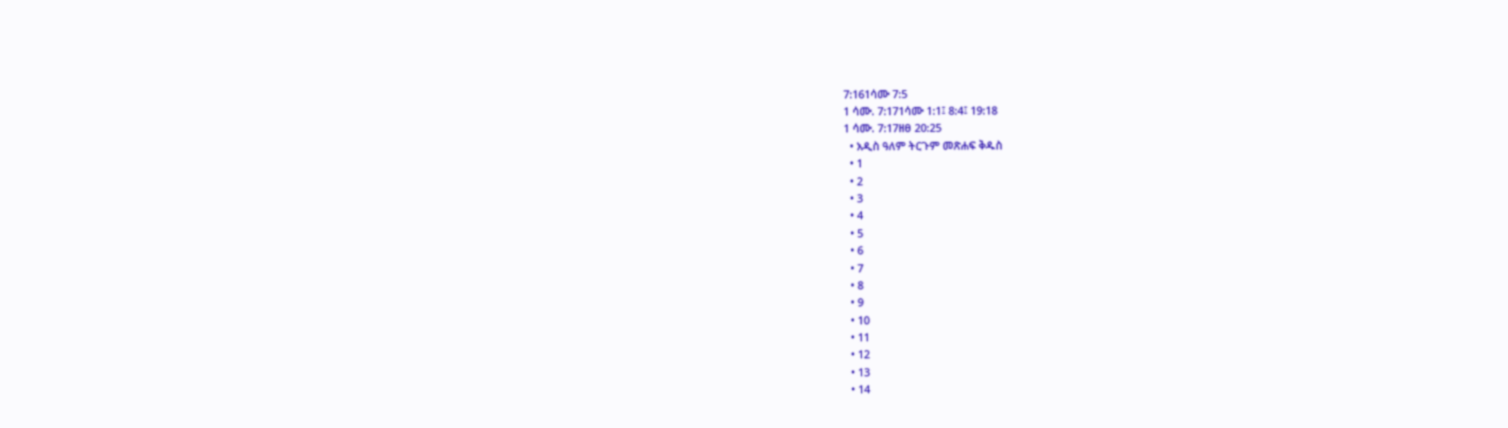7:161ሳሙ 7:5
1 ሳሙ. 7:171ሳሙ 1:1፤ 8:4፤ 19:18
1 ሳሙ. 7:17ዘፀ 20:25
  • አዲስ ዓለም ትርጉም መጽሐፍ ቅዱስ
  • 1
  • 2
  • 3
  • 4
  • 5
  • 6
  • 7
  • 8
  • 9
  • 10
  • 11
  • 12
  • 13
  • 14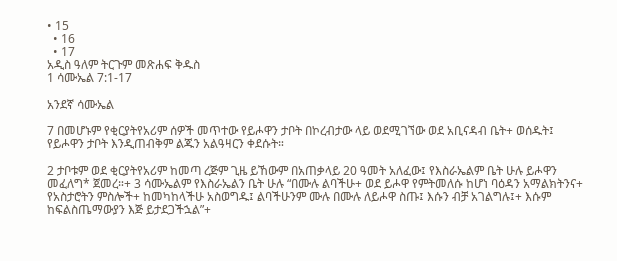• 15
  • 16
  • 17
አዲስ ዓለም ትርጉም መጽሐፍ ቅዱስ
1 ሳሙኤል 7:1-17

አንደኛ ሳሙኤል

7 በመሆኑም የቂርያትየአሪም ሰዎች መጥተው የይሖዋን ታቦት በኮረብታው ላይ ወደሚገኘው ወደ አቢናዳብ ቤት+ ወሰዱት፤ የይሖዋን ታቦት እንዲጠብቅም ልጁን አልዓዛርን ቀደሱት።

2 ታቦቱም ወደ ቂርያትየአሪም ከመጣ ረጅም ጊዜ ይኸውም በአጠቃላይ 20 ዓመት አለፈው፤ የእስራኤልም ቤት ሁሉ ይሖዋን መፈለግ* ጀመረ።+ 3 ሳሙኤልም የእስራኤልን ቤት ሁሉ “በሙሉ ልባችሁ+ ወደ ይሖዋ የምትመለሱ ከሆነ ባዕዳን አማልክትንና+ የአስታሮትን ምስሎች+ ከመካከላችሁ አስወግዱ፤ ልባችሁንም ሙሉ በሙሉ ለይሖዋ ስጡ፤ እሱን ብቻ አገልግሉ፤+ እሱም ከፍልስጤማውያን እጅ ይታደጋችኋል”+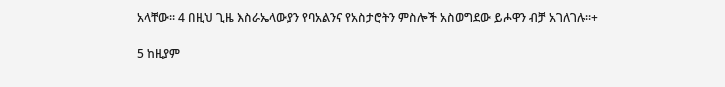አላቸው። 4 በዚህ ጊዜ እስራኤላውያን የባአልንና የአስታሮትን ምስሎች አስወግደው ይሖዋን ብቻ አገለገሉ።+

5 ከዚያም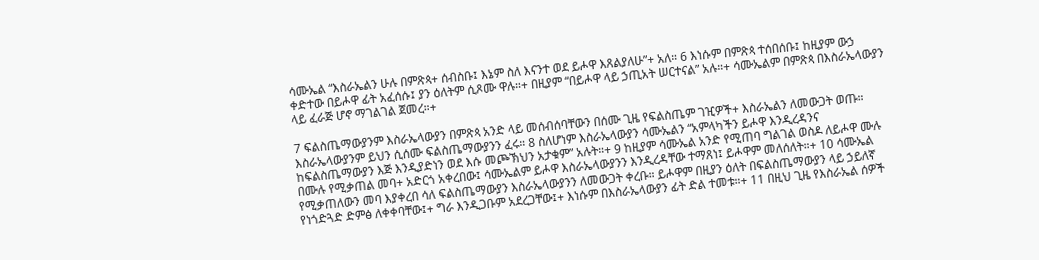ሳሙኤል “እስራኤልን ሁሉ በምጽጳ+ ሰብስቡ፤ እኔም ስለ እናንተ ወደ ይሖዋ እጸልያለሁ”+ አለ። 6 እነሱም በምጽጳ ተሰበሰቡ፤ ከዚያም ውኃ ቀድተው በይሖዋ ፊት አፈሰሱ፤ ያን ዕለትም ሲጾሙ ዋሉ።+ በዚያም “በይሖዋ ላይ ኃጢአት ሠርተናል” አሉ።+ ሳሙኤልም በምጽጳ በእስራኤላውያን ላይ ፈራጅ ሆኖ ማገልገል ጀመረ።+

7 ፍልስጤማውያንም እስራኤላውያን በምጽጳ አንድ ላይ መሰብሰባቸውን በሰሙ ጊዜ የፍልስጤም ገዢዎች+ እስራኤልን ለመውጋት ወጡ። እስራኤላውያንም ይህን ሲሰሙ ፍልስጤማውያንን ፈሩ። 8 ስለሆነም እስራኤላውያን ሳሙኤልን “አምላካችን ይሖዋ እንዲረዳንና ከፍልስጤማውያን እጅ እንዲያድነን ወደ እሱ መጮኽህን አታቁም” አሉት።+ 9 ከዚያም ሳሙኤል አንድ የሚጠባ ግልገል ወስዶ ለይሖዋ ሙሉ በሙሉ የሚቃጠል መባ+ አድርጎ አቀረበው፤ ሳሙኤልም ይሖዋ እስራኤላውያንን እንዲረዳቸው ተማጸነ፤ ይሖዋም መለሰለት።+ 10 ሳሙኤል የሚቃጠለውን መባ እያቀረበ ሳለ ፍልስጤማውያን እስራኤላውያንን ለመውጋት ቀረቡ። ይሖዋም በዚያን ዕለት በፍልስጤማውያን ላይ ኃይለኛ የነጎድጓድ ድምፅ ለቀቀባቸው፤+ ግራ እንዲጋቡም አደረጋቸው፤+ እነሱም በእስራኤላውያን ፊት ድል ተመቱ።+ 11 በዚህ ጊዜ የእስራኤል ሰዎች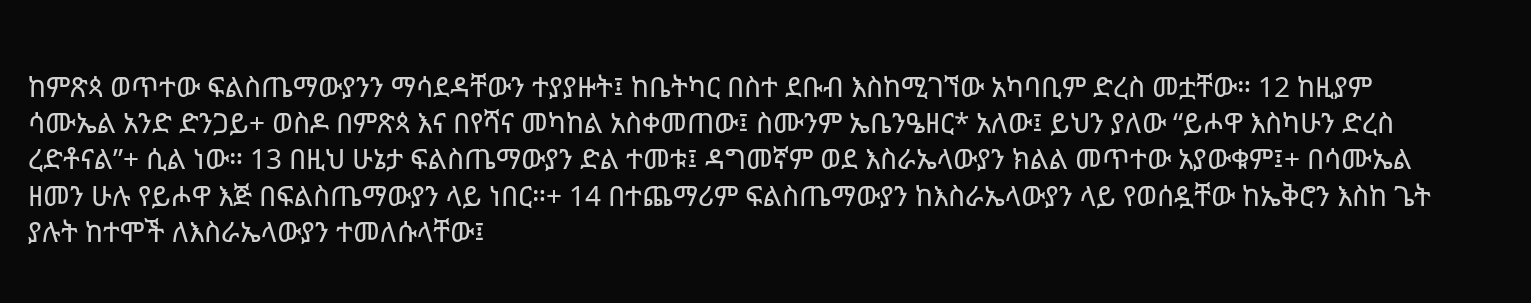ከምጽጳ ወጥተው ፍልስጤማውያንን ማሳደዳቸውን ተያያዙት፤ ከቤትካር በስተ ደቡብ እስከሚገኘው አካባቢም ድረስ መቷቸው። 12 ከዚያም ሳሙኤል አንድ ድንጋይ+ ወስዶ በምጽጳ እና በየሻና መካከል አስቀመጠው፤ ስሙንም ኤቤንዔዘር* አለው፤ ይህን ያለው “ይሖዋ እስካሁን ድረስ ረድቶናል”+ ሲል ነው። 13 በዚህ ሁኔታ ፍልስጤማውያን ድል ተመቱ፤ ዳግመኛም ወደ እስራኤላውያን ክልል መጥተው አያውቁም፤+ በሳሙኤል ዘመን ሁሉ የይሖዋ እጅ በፍልስጤማውያን ላይ ነበር።+ 14 በተጨማሪም ፍልስጤማውያን ከእስራኤላውያን ላይ የወሰዷቸው ከኤቅሮን እስከ ጌት ያሉት ከተሞች ለእስራኤላውያን ተመለሱላቸው፤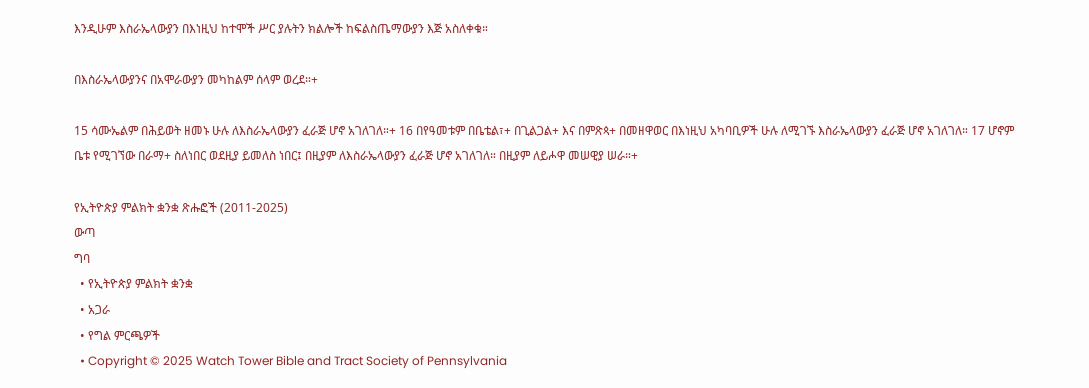እንዲሁም እስራኤላውያን በእነዚህ ከተሞች ሥር ያሉትን ክልሎች ከፍልስጤማውያን እጅ አስለቀቁ።

በእስራኤላውያንና በአሞራውያን መካከልም ሰላም ወረደ።+

15 ሳሙኤልም በሕይወት ዘመኑ ሁሉ ለእስራኤላውያን ፈራጅ ሆኖ አገለገለ።+ 16 በየዓመቱም በቤቴል፣+ በጊልጋል+ እና በምጽጳ+ በመዘዋወር በእነዚህ አካባቢዎች ሁሉ ለሚገኙ እስራኤላውያን ፈራጅ ሆኖ አገለገለ። 17 ሆኖም ቤቱ የሚገኘው በራማ+ ስለነበር ወደዚያ ይመለስ ነበር፤ በዚያም ለእስራኤላውያን ፈራጅ ሆኖ አገለገለ። በዚያም ለይሖዋ መሠዊያ ሠራ።+

የኢትዮጵያ ምልክት ቋንቋ ጽሑፎች (2011-2025)
ውጣ
ግባ
  • የኢትዮጵያ ምልክት ቋንቋ
  • አጋራ
  • የግል ምርጫዎች
  • Copyright © 2025 Watch Tower Bible and Tract Society of Pennsylvania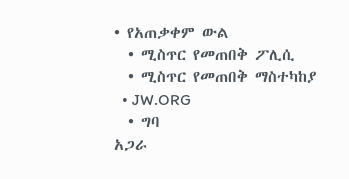• የአጠቃቀም ውል
  • ሚስጥር የመጠበቅ ፖሊሲ
  • ሚስጥር የመጠበቅ ማስተካከያ
  • JW.ORG
  • ግባ
አጋራ